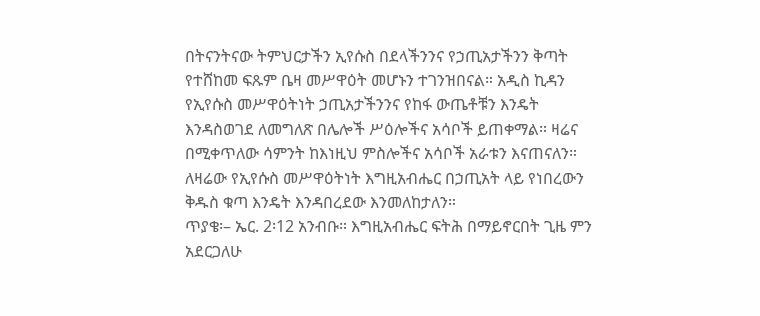በትናንትናው ትምህርታችን ኢየሱስ በደላችንንና የኃጢአታችንን ቅጣት የተሸከመ ፍጹም ቤዛ መሥዋዕት መሆኑን ተገንዝበናል። አዲስ ኪዳን የኢየሱስ መሥዋዕትነት ኃጢአታችንንና የከፋ ውጤቶቹን እንዴት እንዳስወገደ ለመግለጽ በሌሎች ሥዕሎችና አሳቦች ይጠቀማል። ዛሬና በሚቀጥለው ሳምንት ከእነዚህ ምስሎችና አሳቦች አራቱን እናጠናለን። ለዛሬው የኢየሱስ መሥዋዕትነት እግዚአብሔር በኃጢአት ላይ የነበረውን ቅዱስ ቁጣ እንዴት እንዳበረደው እንመለከታለን።
ጥያቄ፡– ኤር. 2፡12 አንብቡ። እግዚአብሔር ፍትሕ በማይኖርበት ጊዜ ምን አደርጋለሁ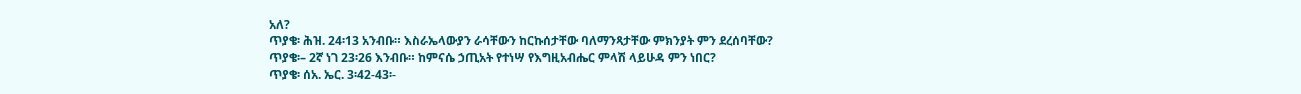አለ?
ጥያቄ፡ ሕዝ. 24፡13 አንብቡ። እስራኤላውያን ራሳቸውን ከርኩሰታቸው ባለማንጻታቸው ምክንያት ምን ደረሰባቸው?
ጥያቄ፡– 2ኛ ነገ 23፡26 እንብቡ። ከምናሴ ኃጢአት የተነሣ የእግዚአብሔር ምላሽ ላይሁዳ ምን ነበር?
ጥያቄ፡ ሰአ. ኤር. 3፡42-43፡-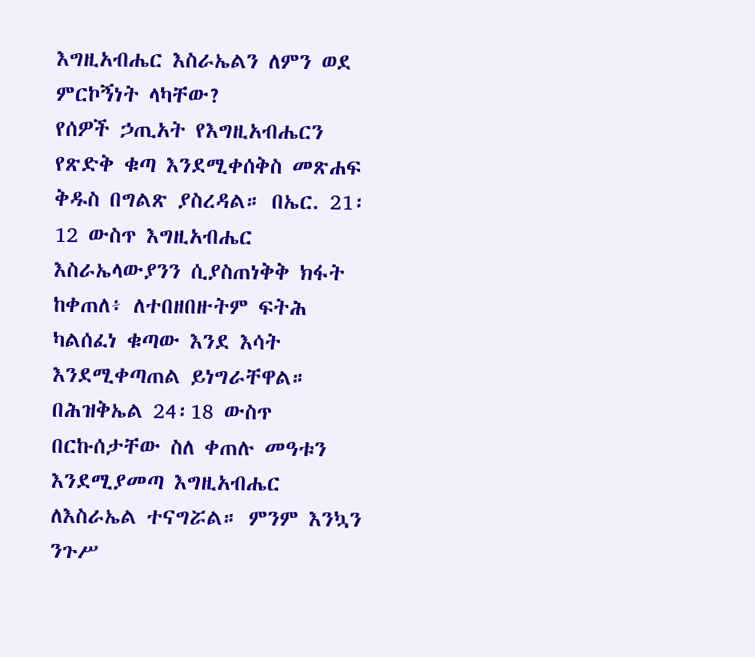እግዚአብሔር እስራኤልን ለምን ወደ ምርኮኝነት ላካቸው?
የሰዎች ኃጢአት የእግዚአብሔርን የጽድቅ ቁጣ እንደሚቀሰቅስ መጽሐፍ ቅዱስ በግልጽ ያስረዳል። በኤር. 21፡12 ውስጥ እግዚአብሔር እስራኤላውያንን ሲያስጠነቅቅ ክፋት ከቀጠለ፥ ለተበዘበዙትም ፍትሕ ካልሰፈነ ቁጣው እንደ እሳት እንደሚቀጣጠል ይነግራቸዋል። በሕዝቅኤል 24፡18 ውስጥ በርኩሰታቸው ስለ ቀጠሉ መዓቱን እንደሚያመጣ እግዚአብሔር ለእስራኤል ተናግሯል። ምንም እንኳን ንጉሥ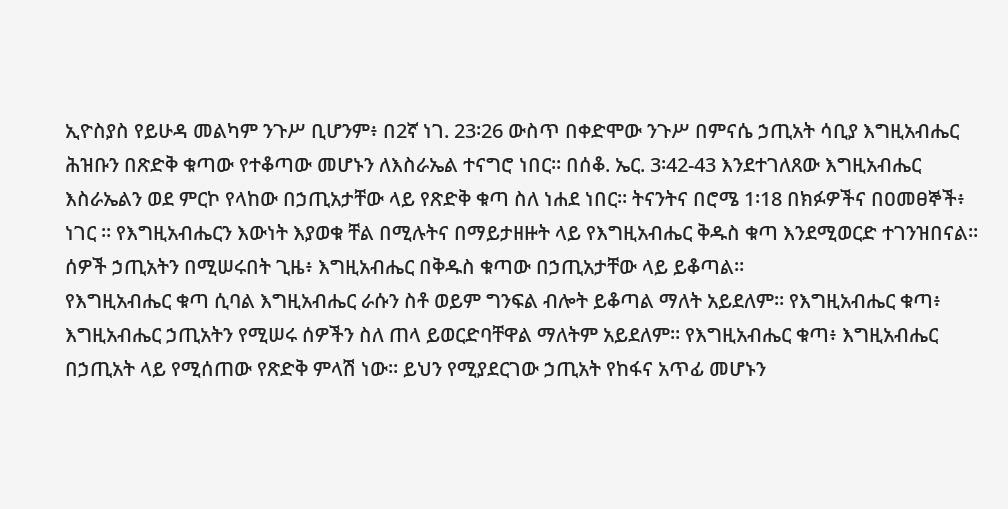ኢዮስያስ የይሁዳ መልካም ንጉሥ ቢሆንም፥ በ2ኛ ነገ. 23፡26 ውስጥ በቀድሞው ንጉሥ በምናሴ ኃጢአት ሳቢያ እግዚአብሔር ሕዝቡን በጽድቅ ቁጣው የተቆጣው መሆኑን ለእስራኤል ተናግሮ ነበር። በሰቆ. ኤር. 3፡42-43 እንደተገለጸው እግዚአብሔር እስራኤልን ወደ ምርኮ የላከው በኃጢአታቸው ላይ የጽድቅ ቁጣ ስለ ነሐደ ነበር። ትናንትና በሮሜ 1፡18 በክፉዎችና በዐመፀኞች፥ ነገር ። የእግዚአብሔርን እውነት እያወቁ ቸል በሚሉትና በማይታዘዙት ላይ የእግዚአብሔር ቅዱስ ቁጣ እንደሚወርድ ተገንዝበናል። ሰዎች ኃጢአትን በሚሠሩበት ጊዜ፥ እግዚአብሔር በቅዱስ ቁጣው በኃጢአታቸው ላይ ይቆጣል።
የእግዚአብሔር ቁጣ ሲባል እግዚአብሔር ራሱን ስቶ ወይም ግንፍል ብሎት ይቆጣል ማለት አይደለም። የእግዚአብሔር ቁጣ፥ እግዚአብሔር ኃጢአትን የሚሠሩ ሰዎችን ስለ ጠላ ይወርድባቸዋል ማለትም አይደለም። የእግዚአብሔር ቁጣ፥ እግዚአብሔር በኃጢአት ላይ የሚሰጠው የጽድቅ ምላሽ ነው። ይህን የሚያደርገው ኃጢአት የከፋና አጥፊ መሆኑን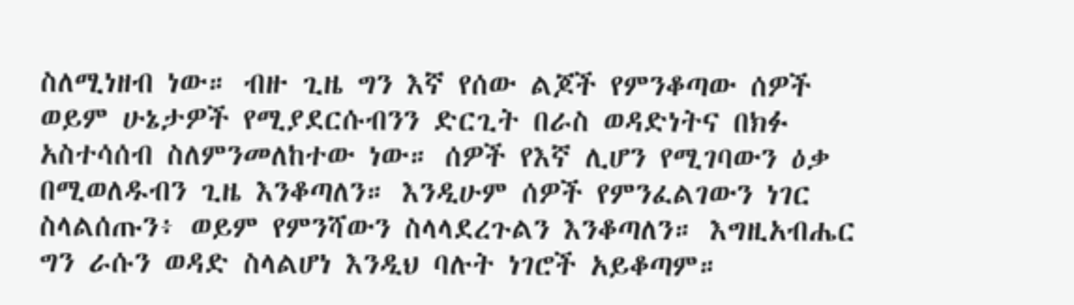ስለሚነዘብ ነው። ብዙ ጊዜ ግን እኛ የሰው ልጆች የምንቆጣው ሰዎች ወይም ሁኔታዎች የሚያደርሱብንን ድርጊት በራስ ወዳድነትና በክፉ አስተሳሰብ ስለምንመለከተው ነው። ሰዎች የእኛ ሊሆን የሚገባውን ዕቃ በሚወለዱብን ጊዜ እንቆጣለን። እንዲሁም ሰዎች የምንፈልገውን ነገር ስላልሰጡን፥ ወይም የምንሻውን ስላላደረጉልን እንቆጣለን። እግዚአብሔር ግን ራሱን ወዳድ ስላልሆነ እንዲህ ባሉት ነገሮች አይቆጣም።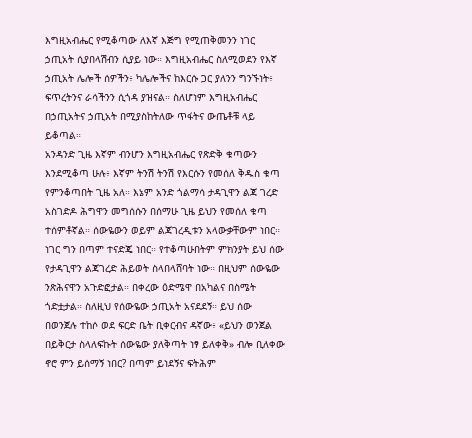እግዚአብሔር የሚቆጣው ለእኛ እጅግ የሚጠቅመንን ነገር ኃጢአት ሲያበላሽብን ሲያይ ነው። እግዚአብሔር ስለሚወደን የእኛ ኃጢአት ሌሎች ሰዎችን፥ ካሌሎችና ከእርሱ ጋር ያለንን ግንኙነት፥ ፍጥረትንና ራሳችንን ሲጎዳ ያዝናል። ስለሆነም እግዚአብሔር በኃጢአትና ኃጢአት በሚያስከትለው ጥፋትና ውጤቶቹ ላይ ይቆጣል።
አንዳንድ ጊዜ እኛም ብንሆን እግዚአብሔር የጽድቅ ቁጣውን እንደሚቆጣ ሁሉ፥ እኛም ትንሽ ትንሽ የእርሱን የመሰለ ቅዱስ ቁጣ የምንቆጣበት ጊዜ አለ። እኔም አንድ ጎልማሳ ታዳጊዋን ልጃ ገረድ አስገድዶ ሕግዋን መግሰሱን በሰማሁ ጊዜ ይህን የመሰለ ቁጣ ተሰምቶኛል። ሰውዬውን ወይም ልጃገረዲቱን አላውቃቸውም ነበር። ነገር ግን በጣም ተናድጄ ነበር። የተቆጣሁበትም ምክንያት ይህ ሰው የታዳጊዋን ልጃገረድ ሕይወት ስላበላሸባት ነው። በዚህም ሰውዬው ንጽሕናዋን አጉድፎታል። በቀረው ዕድሜዋ በአካልና በስሜት ጎድቷታል። ስለዚህ የሰውዬው ኃጢአት አናደደኝ። ይህ ሰው በወንጀሉ ተከሶ ወደ ፍርድ ቤት ቢቀርብና ዳኛው፥ «ይህን ወንጀል በይቅርታ ስላለፍኩት ሰውዬው ያለቅጣት ነፃ ይለቀቅ» ብሎ ቢለቀው ኖሮ ምን ይሰማኝ ነበር? በጣም ይነደኝና ፍትሕም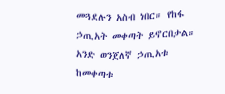መጓደሉን አስብ ነበር። የከፋ ኃጢአት መቀጣት ይኖርበታል። አንድ ወንጀለኛ ኃጢአቱ ከመቀጣቱ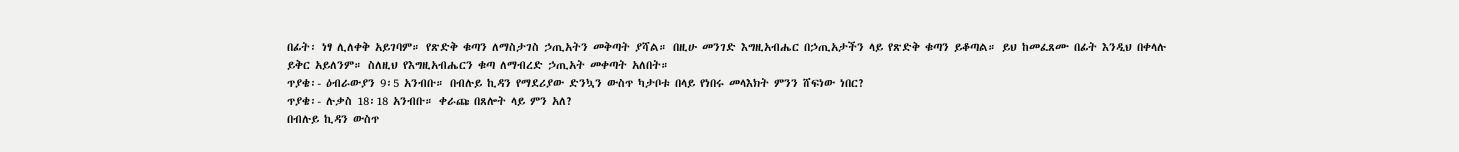በፊት፡ ነፃ ሊለቀቅ አይገባም። የጽድቅ ቁጣን ለማስታገስ ኃጢአትን መቅጣት ያሻል። በዚሁ መንገድ እግዚአብሔር በኃጢአታችን ላይ የጽድቅ ቁጣን ይቆጣል። ይህ ከመፈጸሙ በፊት እንዲህ በቀላሉ ይቅር አይለንም። ስለዚህ የእግዚአብሔርን ቁጣ ለማብረድ ኃጢአት መቀጣት አለበት።
ጥያቄ፡- ዕብራውያን 9፡5 አንብቡ። በብሉይ ኪዳን የማደሪያው ድንኳን ውስጥ ካታቦቱ በላይ የነበሩ መላእክት ምንን ሸፍነው ነበር?
ጥያቄ፡- ሉቃስ 18፡18 አንብቡ። ቀራጩ በጸሎት ላይ ምን አለ?
በብሉይ ኪዳን ውስጥ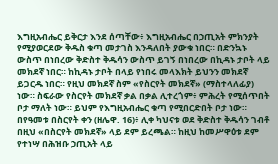እግዚአብሔር ይቅርታ እንደ ሰጣቸው፥ እግዚአብሔር በኃጢአት ምክንያት የሚያወርደው ቅዱስ ቁጣ መታገስ እንዳለበት ያውቁ ነበር። በድንኳኑ ውስጥ በነበረው ቅድስተ ቅዱሳን ውስጥ ይገኝ በነበረው በኪዳኑ ታቦት ላይ መክደኛ ነበር። ከኪዳኑ ታቦት በላይ የነበሩ መላእክት ይህንን መክደኛ ይጋርዱ ነበር። የዚህ መክደኛ ስም «የስርየት መክደኛ» (ማስተላለፊያ) ነው። ስፍራው የስርየት መክደኛ ቃል በቃል ሊተረጎም፥ ምሕረት የሚሰጥበት ቦታ ማለት ነው። ይህም የእግዚአብሔር ቁጣ የሚበርድበት ቦታ ነው። በየዓመቱ በስርየት ቀን (ዘሌዋ. 16)፥ ሊቀ ካህናቱ ወደ ቅድስተ ቅዱሳን ገብቶ በዚህ «በስርየት መክደኛ» ላይ ደም ይረጫል። ከዚህ ከመሥዋዕቱ ደም የተነሣ በሕዝቡ ኃጢአት ላይ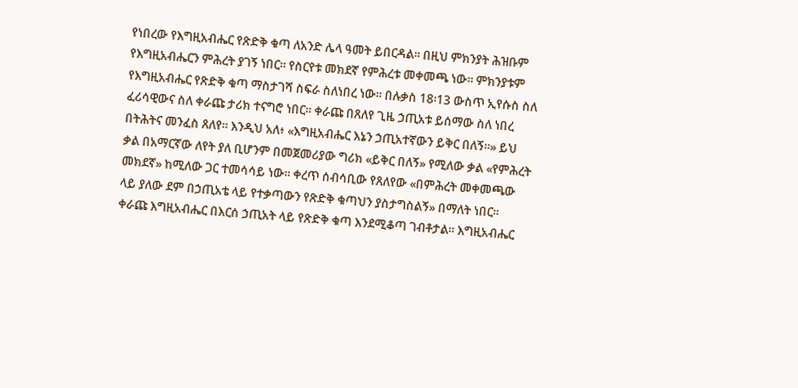የነበረው የእግዚአብሔር የጽድቅ ቁጣ ለአንድ ሌላ ዓመት ይበርዳል። በዚህ ምክንያት ሕዝቡም የእግዚአብሔርን ምሕረት ያገኝ ነበር። የስርየቱ መክደኛ የምሕረቱ መቀመጫ ነው። ምክንያቱም የእግዚአብሔር የጽድቅ ቁጣ ማስታገሻ ስፍራ ስለነበረ ነው። በሉቃስ 18፡13 ውስጥ ኢየሱስ ስለ ፈሪሳዊውና ስለ ቀራጩ ታሪክ ተናግሮ ነበር። ቀራጩ በጸለየ ጊዜ ኃጢአቱ ይሰማው ስለ ነበረ በትሕትና መንፈስ ጸለየ። እንዲህ አለ፥ «እግዚአብሔር እኔን ኃጢአተኛውን ይቅር በለኝ።» ይህ ቃል በአማርኛው ለየት ያለ ቢሆንም በመጀመሪያው ግሪክ «ይቅር በለኝ» የሚለው ቃል «የምሕረት መክደኛ» ከሚለው ጋር ተመሳሳይ ነው። ቀረጥ ሰብሳቢው የጸለየው «በምሕረት መቀመጫው ላይ ያለው ደም በኃጢአቴ ላይ የተቃጣውን የጽድቅ ቁጣህን ያስታግስልኝ» በማለት ነበር። ቀራጩ እግዚአብሔር በእርሰ ኃጢአት ላይ የጽድቅ ቁጣ እንደሚቆጣ ገብቶታል። እግዚአብሔር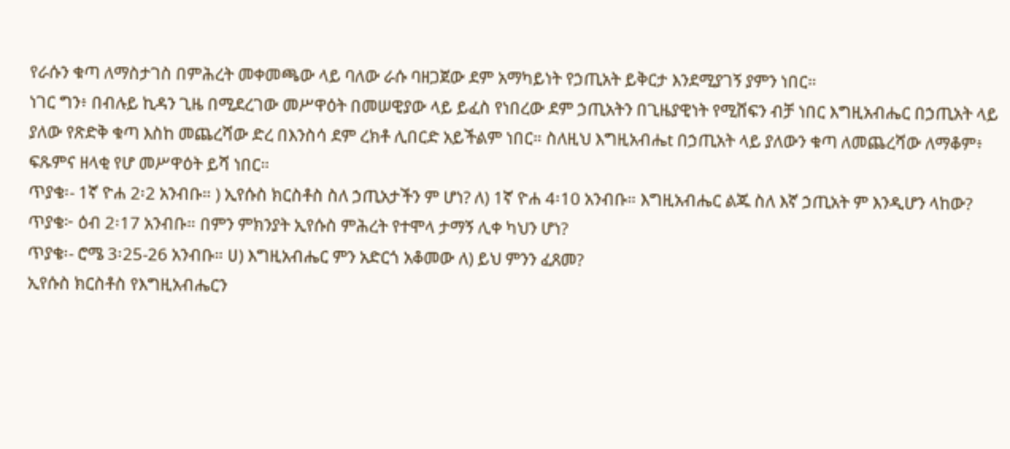የራሱን ቁጣ ለማስታገስ በምሕረት መቀመጫው ላይ ባለው ራሱ ባዘጋጀው ደም አማካይነት የኃጢአት ይቅርታ እንደሚያገኝ ያምን ነበር።
ነገር ግን፥ በብሉይ ኪዳን ጊዜ በሚደረገው መሥዋዕት በመሠዊያው ላይ ይፈስ የነበረው ደም ኃጢአትን በጊዜያዊነት የሚሸፍን ብቻ ነበር እግዚአብሔር በኃጢአት ላይ ያለው የጽድቅ ቁጣ እስከ መጨረሻው ድረ በእንስሳ ደም ረክቶ ሊበርድ አይችልም ነበር። ስለዚህ እግዚአብሔt በኃጢአት ላይ ያለውን ቁጣ ለመጨረሻው ለማቆም፥ ፍጹምና ዘላቂ የሆ መሥዋዕት ይሻ ነበር።
ጥያቄ፡- 1ኛ ዮሐ 2፡2 አንብቡ። ) ኢየሱስ ክርስቶስ ስለ ኃጢአታችን ም ሆነ? ለ) 1ኛ ዮሐ 4፡10 አንብቡ። እግዚአብሔር ልጁ ስለ እኛ ኃጢአት ም እንዲሆን ላከው?
ጥያቄ፦ ዕብ 2፡17 አንብቡ። በምን ምክንያት ኢየሱስ ምሕረት የተሞላ ታማኝ ሊቀ ካህን ሆነ?
ጥያቄ፡- ሮሜ 3፡25-26 አንብቡ። ሀ) እግዚአብሔር ምን አድርጎ አቆመው ለ) ይህ ምንን ፈጸመ?
ኢየሱስ ክርስቶስ የእግዚአብሔርን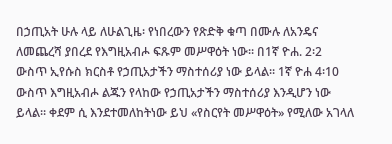በኃጢአት ሁሉ ላይ ለሁልጊዜ፡ የነበረውን የጽድቅ ቁጣ በሙሉ ለአንዴና ለመጨረሻ ያበረደ የእግዚአብሖ ፍጹም መሥዋዕት ነው። በ1ኛ ዮሐ. 2፡2 ውስጥ ኢየሱስ ክርስቶ የኃጢአታችን ማስተሰሪያ ነው ይላል። 1ኛ ዮሐ 4፡10 ውስጥ እግዚአብሖ ልጁን የላከው የኃጢአታችን ማስተሰሪያ እንዲሆን ነው ይላል። ቀደም ሲ እንደተመለከትነው ይህ «የስርየት መሥዋዕት» የሚለው አገላለ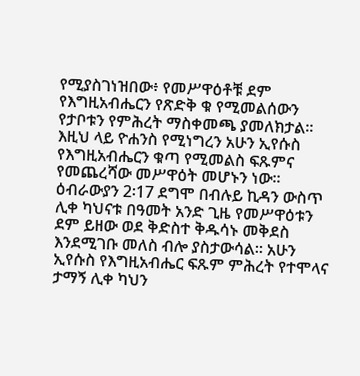የሚያስገነዝበው፥ የመሥዋዕቶቹ ደም የእግዚአብሔርን የጽድቅ ቁ የሚመልሰውን የታቦቱን የምሕረት ማስቀመጫ ያመለክታል። እዚህ ላይ ዮሐንስ የሚነግረን አሁን ኢየሱስ የእግዚአብሔርን ቁጣ የሚመልስ ፍጹምና የመጨረሻው መሥዋዕት መሆኑን ነው። ዕብራውያን 2፡17 ደግሞ በብሉይ ኪዳን ውስጥ ሊቀ ካህናቱ በዓመት አንድ ጊዜ የመሥዋዕቱን ደም ይዘው ወደ ቅድስተ ቅዱሳኑ መቅደስ እንደሚገቡ መለስ ብሎ ያስታውሳል። አሁን ኢየሱስ የእግዚአብሔር ፍጹም ምሕረት የተሞላና ታማኝ ሊቀ ካህን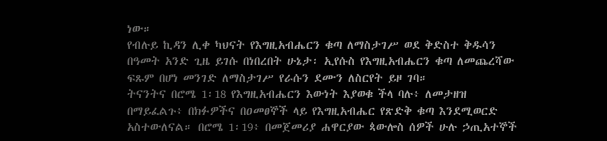ነው።
የብሉይ ኪዳን ሊቀ ካህናት የእግዚአብሔርን ቁጣ ለማስታገሥ ወደ ቅድስተ ቅዱሳን በዓመት አንድ ጊዜ ይገሱ በነበረበት ሁኔታ፡ ኢየሱስ የእግዚአብሔርን ቁጣ ለመጨረሻው ፍጹም በሆነ መንገድ ለማስታገሥ የራሱን ደሙን ለስርየት ይዞ ገባ።
ትናንትና በሮሜ 1፡18 የእግዚአብሔርን እውነት እያወቁ ችላ ባሉ፥ ለመታዘዝ በማይፈልጉ፥ በክፉዎችና በዐመፀኞች ላይ የእግዚአብሔር የጽድቅ ቁጣ እንደሚወርድ አስተውለናል። በሮሜ 1፡19፥ በመጀመሪያ ሐዋርያው ጳውሎስ ሰዎች ሁሉ ኃጢአተኞች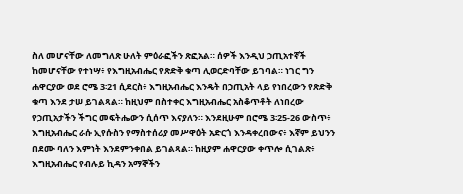ስለ መሆናቸው ለመግለጽ ሁለት ምዕራፎችን ጽፎአል። ሰዎች እንዲህ ኃጢአተኛች ከመሆናቸው የተነሣ፥ የእግዚአብሔር የጽድቅ ቁጣ ሊወርድባቸው ይገባል። ነገር ግን ሐዋርያው ወደ ሮሜ 3፡21 ሲደርስ፥ እግዚአብሔር እንዴት በኃጢአት ላይ የነበረውን የጽድቅ ቁጣ እንደ ታሠ ይገልጻል። ከዚህም በስተቀር እግዚአብሔር አስቆጥቶት ለነበረው የኃጢአታችን ችግር መፍትሔውን ሲሰጥ እናያለን። እንደዚሁም በሮሜ 3፡25-26 ውስጥ፥ እግዚአብሔር ራሱ ኢየሱስን የማስተሰሪያ መሥዋዕት አድርጎ እንዳቀረበውና፥ እኛም ይህንን በደሙ ባለን እምነት እንደምንቀበል ይገልጻል። ከዚያም ሐዋርያው ቀጥሎ ሲገልጽ፥ እግዚአብሔር የብሉይ ኪዳን አማኞችን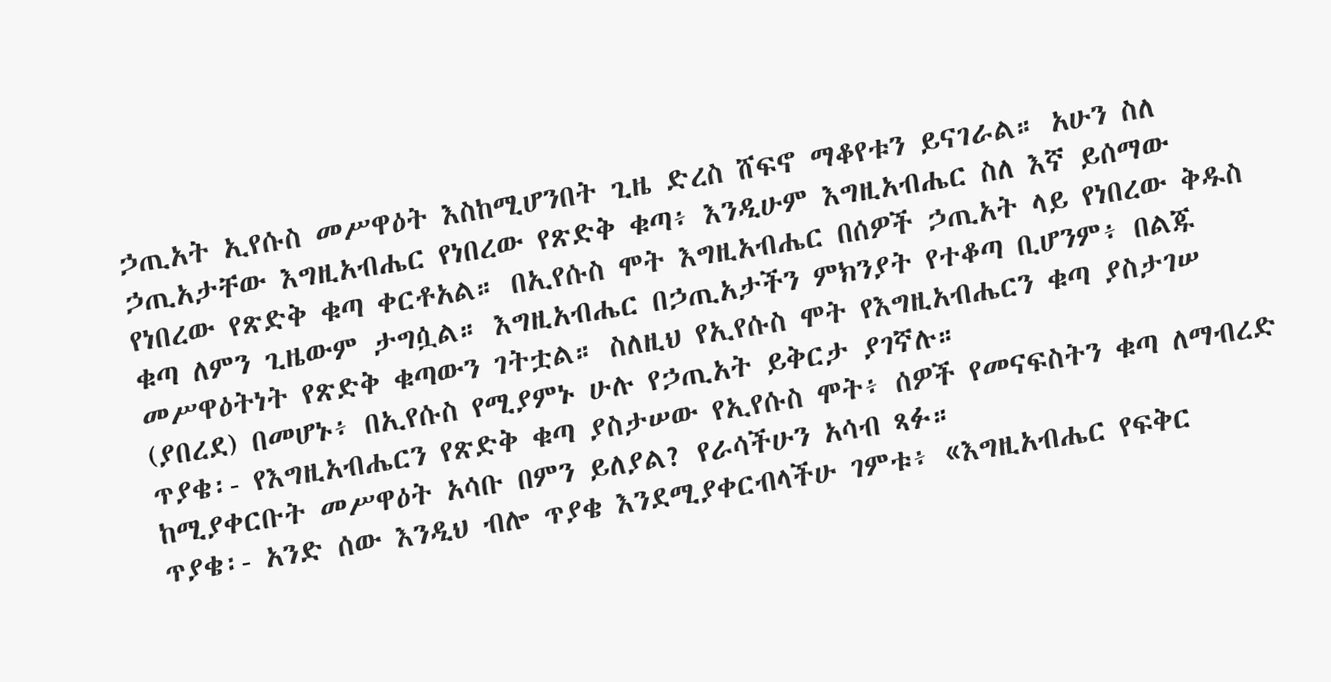ኃጢአት ኢየሱስ መሥዋዕት እስከሚሆንበት ጊዜ ድረስ ሸፍኖ ማቆየቱን ይናገራል። አሁን ስለ ኃጢአታቸው እግዚአብሔር የነበረው የጽድቅ ቁጣ፥ እንዲሁም እግዚአብሔር ስለ እኛ ይሰማው የነበረው የጽድቅ ቁጣ ቀርቶአል። በኢየሱስ ሞት እግዚአብሔር በሰዎች ኃጢአት ላይ የነበረው ቅዱስ ቁጣ ለምን ጊዜውም ታግሷል። እግዚአብሔር በኃጢአታችን ምክንያት የተቆጣ ቢሆንም፥ በልጁ መሥዋዕትነት የጽድቅ ቁጣውን ገትቷል። ስለዚህ የኢየሱስ ሞት የእግዚአብሔርን ቁጣ ያስታገሠ (ያበረደ) በመሆኑ፥ በኢየሱስ የሚያምኑ ሁሉ የኃጢአት ይቅርታ ያገኛሉ።
ጥያቄ፡- የእግዚአብሔርን የጽድቅ ቁጣ ያስታሠው የኢየሱስ ሞት፥ ሰዎች የመናፍስትን ቁጣ ለማብረድ ከሚያቀርቡት መሥዋዕት አሳቡ በምን ይለያል? የራሳችሁን አሳብ ጻፉ።
ጥያቄ፡- አንድ ሰው እንዲህ ብሎ ጥያቄ እንደሚያቀርብላችሁ ገምቱ፥ «እግዚአብሔር የፍቅር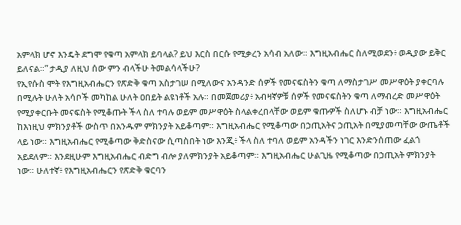አምላክ ሆኖ እንዴት ደግሞ የቁጣ አምላክ ይባላል? ይህ እርስ በርሱ የሚቃረን አሳብ አለው። እግዚአብሔር ስለሚወደን፥ ወዲያው ይቅር ይለናል።” ታዲያ ለዚህ ሰው ምን ብላችሁ ትመልሳላችሁ?
የኢየሱስ ሞት የእግዚአብሔርን የጽድቅ ቁጣ አስታገሠ በሚለውና አንዳንድ ሰዎች የመናፍስትን ቁጣ ለማስታገሥ መሥዋዕት ያቀርባሉ በሚሉት ሁለት አሳቦች መካከል ሁለት ዐበይት ልዩነቶች አሉ። በመጀመሪያ፥ አብዛኛዎቹ ሰዎች የመናፍስትን ቁጣ ለማብረድ መሥዋዕት የሚያቀርቡት መናፍስት የሚቆጡት ችላ ስለ ተባሉ ወይም መሥዋዕት ስላልቀረበላቸው ወይም ቁጡዎች ስለሆኑ ብቻ ነው። እግዚአብሔር ከእነዚህ ምክንያቶች ውስጥ በአንዱም ምክንያት አይቆጣም። እግዚአብሔር የሚቆጣው በኃጢአትና ኃጢአት በሚያመጣቸው ውጤቶች ላይ ነው። እግዚአብሔር የሚቆጣው ቅድስናው ሲጣስበት ነው እንጂ፥ ችላ ስለ ተባለ ወይም አንዳችን ነገር እንድንሰጠው ፈልጎ አይደለም። እንደዚሁም እግዚአብሔር ብድግ ብሎ ያለምክንያት አይቆጣም። እግዚአብሔር ሁልጊዜ የሚቆጣው በኃጢአት ምክንያት ነው። ሁለተኛ፥ የእግዚአብሔርን የጽድቅ ቁርባን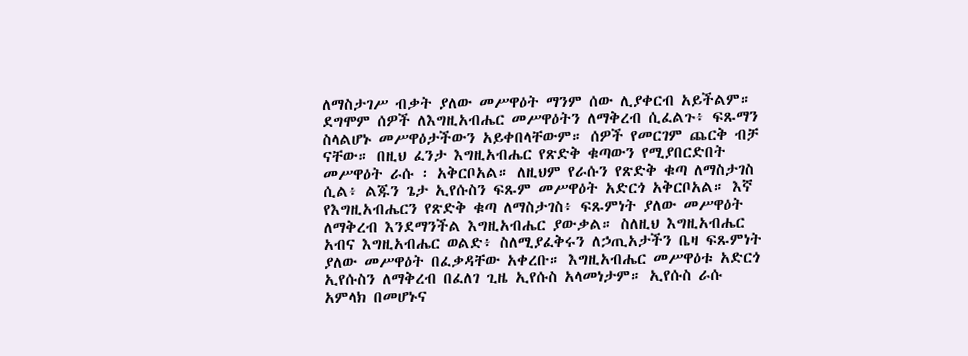ለማስታገሥ ብቃት ያለው መሥዋዕት ማንም ሰው ሊያቀርብ አይችልም። ደግሞም ሰዎች ለእግዚአብሔር መሥዋዕትን ለማቅረብ ሲፈልጉ፥ ፍጹማን ስላልሆኑ መሥዋዕታችውን አይቀበላቸውም። ሰዎች የመርገም ጨርቅ ብቻ ናቸው። በዚህ ፈንታ እግዚአብሔር የጽድቅ ቁጣውን የሚያበርድበት መሥዋዕት ራሱ ፡ አቅርቦአል። ለዚህም የራሱን የጽድቅ ቁጣ ለማስታገስ ሲል፥ ልጁን ጌታ ኢየሱስን ፍጹም መሥዋዕት አድርጎ አቅርቦአል። እኛ የእግዚአብሔርን የጽድቅ ቁጣ ለማስታገስ፥ ፍጹምነት ያለው መሥዋዕት ለማቅረብ እንደማንችል እግዚአብሔር ያውቃል። ስለዚህ እግዚአብሔር አብና እግዚአብሔር ወልድ፥ ስለሚያፈቅሩን ለኃጢአታችን ቤዛ ፍጹምነት ያለው መሥዋዕት በፈቃዳቸው አቀረቡ። እግዚአብሔር መሥዋዕቱ አድርጎ ኢየሱስን ለማቅረብ በፈለገ ጊዜ ኢየሱስ አላመነታም። ኢየሱስ ራሱ አምላክ በመሆኑና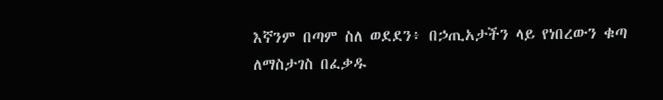እኛንም በጣም ስለ ወደደን፥ በኃጢአታችን ላይ የነበረውን ቁጣ ለማስታገስ በፈቃዱ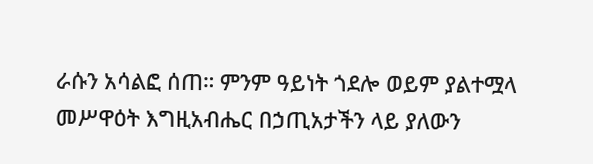ራሱን አሳልፎ ሰጠ። ምንም ዓይነት ጎደሎ ወይም ያልተሟላ መሥዋዕት እግዚአብሔር በኃጢአታችን ላይ ያለውን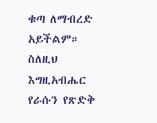ቁጣ ለማብረድ አይችልም። ስለዚህ እግዚአብሔር የራሱን የጽድቅ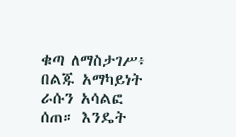ቁጣ ለማስታገሥ፥ በልጁ አማካይነት ራሱን አሳልፎ ሰጠ። እንዴት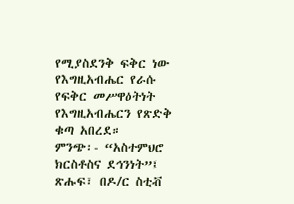የሚያስደንቅ ፍቅር ነው የእግዚአብሔር የራሱ የፍቅር መሥዋዕትነት የእግዚአብሔርን የጽድቅ ቁጣ አበረደ።
ምንጭ፡- “አስተምህሮ ክርስቶስና ደኅንነት”፤ ጽሑፍ፣ በዶ/ር ስቲቭ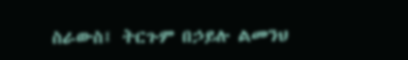ስራውስ፤ ትርጉም በኃይሉ ልመንህ